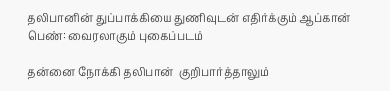தலிபானின் துப்பாக்கியை துணிவுடன் எதிர்க்கும் ஆப்கான் பெண்: வைரலாகும் புகைப்படம்

தன்னை நோக்கி தலிபான்  குறிபார்த்தாலும்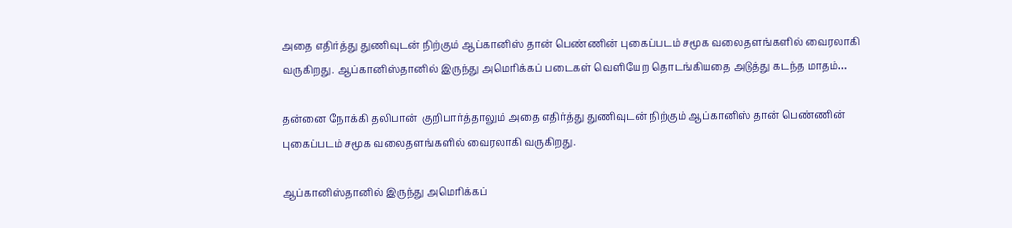அதை எதிர்த்து துணிவுடன் நிற்கும் ஆப்கானிஸ் தான் பெண்ணின் புகைப்படம் சமூக வலைதளங்களில் வைரலாகி வருகிறது. ஆப்கானிஸ்தானில் இருந்து அமெரிக்கப் படைகள் வெளியேற தொடங்கியதை அடுத்து கடந்த மாதம்…

தன்னை நோக்கி தலிபான்  குறிபார்த்தாலும் அதை எதிர்த்து துணிவுடன் நிற்கும் ஆப்கானிஸ் தான் பெண்ணின் புகைப்படம் சமூக வலைதளங்களில் வைரலாகி வருகிறது.

ஆப்கானிஸ்தானில் இருந்து அமெரிக்கப்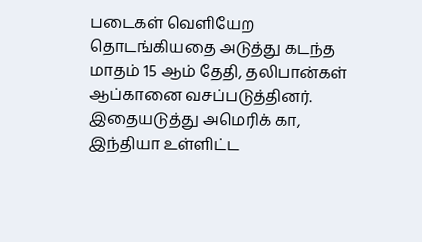படைகள் வெளியேற தொடங்கியதை அடுத்து கடந்த மாதம் 15 ஆம் தேதி, தலிபான்கள் ஆப்கானை வசப்படுத்தினர். இதையடுத்து அமெரிக் கா, இந்தியா உள்ளிட்ட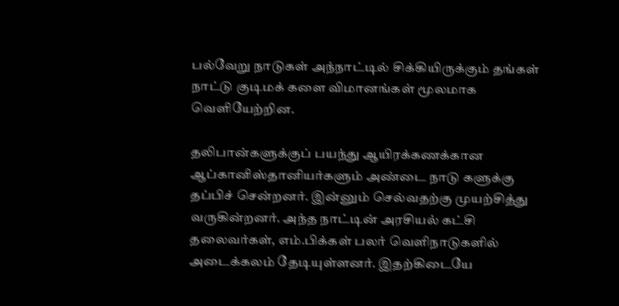பல்வேறு நாடுகள் அந்நாட்டில் சிக்கியிருக்கும் தங்கள் நாட்டு குடிமக் களை விமானங்கள் மூலமாக வெளியேற்றின.

தலிபான்களுக்குப் பயந்து ஆயிரக்கணக்கான ஆப்கானிஸ்தானியர்களும் அண்டை நாடு களுக்கு தப்பிச் சென்றனர். இன்னும் செல்வதற்கு முயற்சித்து வருகின்றனர். அந்த நாட்டின் அரசியல் கட்சி தலைவர்கள், எம்.பிக்கள் பலர் வெளிநாடுகளில் அடைக்கலம் தேடியுள்ளனர். இதற்கிடையே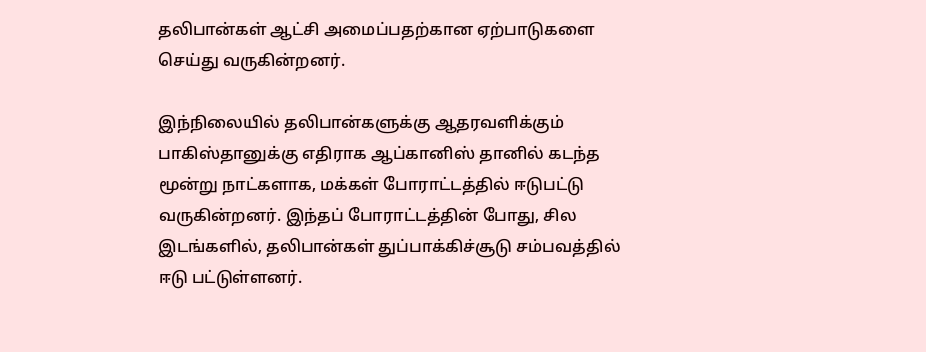தலிபான்கள் ஆட்சி அமைப்பதற்கான ஏற்பாடுகளை செய்து வருகின்றனர்.

இந்நிலையில் தலிபான்களுக்கு ஆதரவளிக்கும் பாகிஸ்தானுக்கு எதிராக ஆப்கானிஸ் தானில் கடந்த மூன்று நாட்களாக, மக்கள் போராட்டத்தில் ஈடுபட்டு வருகின்றனர். இந்தப் போராட்டத்தின் போது, சில இடங்களில், தலிபான்கள் துப்பாக்கிச்சூடு சம்பவத்தில் ஈடு பட்டுள்ளனர்.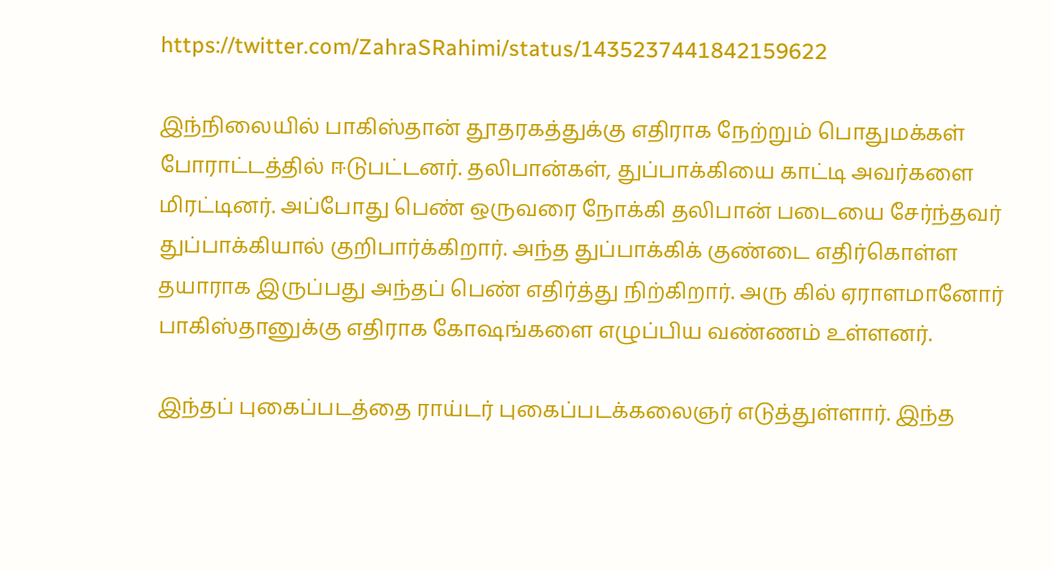https://twitter.com/ZahraSRahimi/status/1435237441842159622

இந்நிலையில் பாகிஸ்தான் தூதரகத்துக்கு எதிராக நேற்றும் பொதுமக்கள் போராட்டத்தில் ஈடுபட்டனர். தலிபான்கள், துப்பாக்கியை காட்டி அவர்களை மிரட்டினர். அப்போது பெண் ஒருவரை நோக்கி தலிபான் படையை சேர்ந்தவர் துப்பாக்கியால் குறிபார்க்கிறார். அந்த துப்பாக்கிக் குண்டை எதிர்கொள்ள தயாராக இருப்பது அந்தப் பெண் எதிர்த்து நிற்கிறார். அரு கில் ஏராளமானோர் பாகிஸ்தானுக்கு எதிராக கோஷங்களை எழுப்பிய வண்ணம் உள்ளனர்.

இந்தப் புகைப்படத்தை ராய்டர் புகைப்படக்கலைஞர் எடுத்துள்ளார். இந்த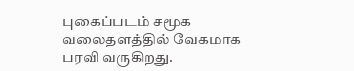புகைப்படம் சமூக வலைதளத்தில் வேகமாக பரவி வருகிறது.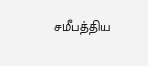சமீபத்திய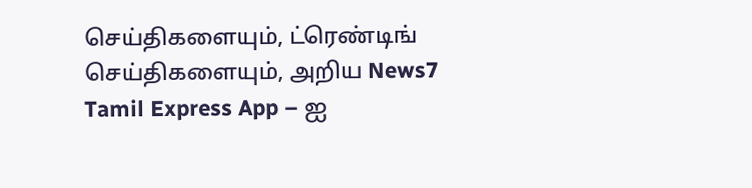செய்திகளையும், ட்ரெண்டிங் செய்திகளையும், அறிய News7 Tamil Express App – ஐ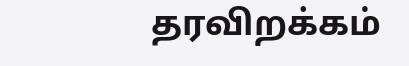தரவிறக்கம்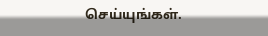செய்யுங்கள்.